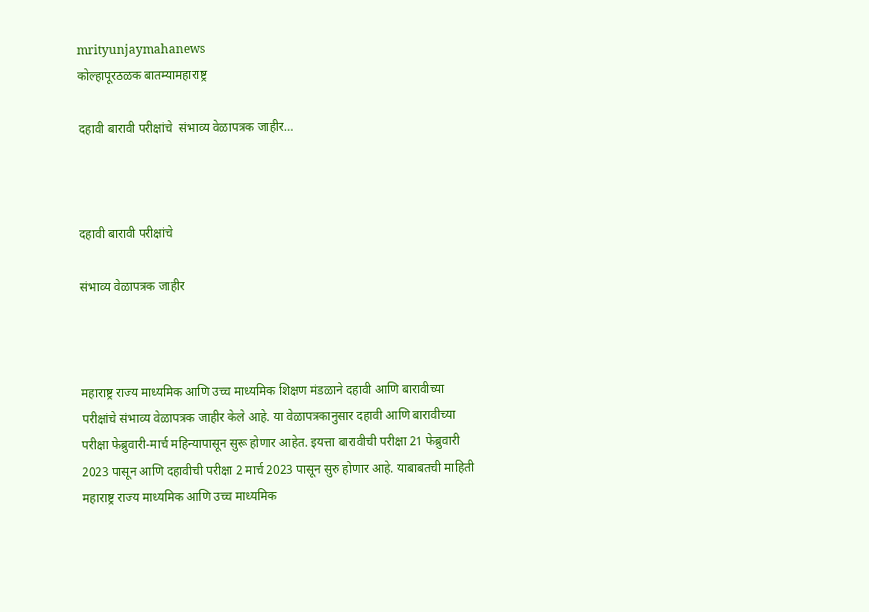mrityunjaymahanews
कोल्हापूरठळक बातम्यामहाराष्ट्र

दहावी बारावी परीक्षांचे  संभाव्य वेळापत्रक जाहीर…



दहावी बारावी परीक्षांचे

संभाव्य वेळापत्रक जाहीर



महाराष्ट्र राज्य माध्यमिक आणि उच्च माध्यमिक शिक्षण मंडळाने दहावी आणि बारावीच्या परीक्षांचे संभाव्य वेळापत्रक जाहीर केले आहे. या वेळापत्रकानुसार दहावी आणि बारावीच्या परीक्षा फेब्रुवारी-मार्च महिन्यापासून सुरू होणार आहेत. इयत्ता बारावीची परीक्षा 21 फेब्रुवारी 2023 पासून आणि दहावीची परीक्षा 2 मार्च 2023 पासून सुरु होणार आहे. याबाबतची माहिती महाराष्ट्र राज्य माध्यमिक आणि उच्च माध्यमिक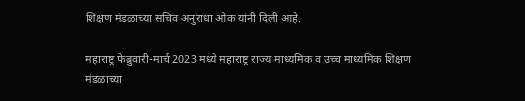शिक्षण मंडळाच्या सचिव अनुराधा ओक यांनी दिली आहे.

महाराष्ट्र फेब्रुवारी-मार्च 2023 मध्ये महाराष्ट्र राज्य माध्यमिक व उच्च माध्यमिक शिक्षण मंडळाच्या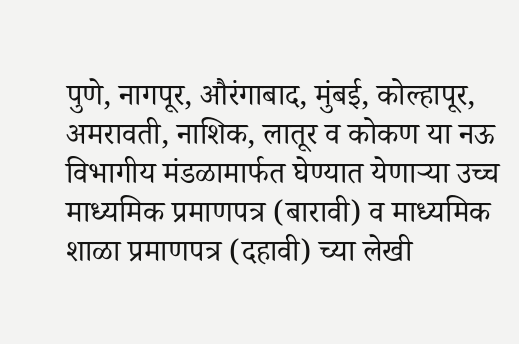पुणे, नागपूर, औरंगाबाद, मुंबई, कोल्हापूर, अमरावती, नाशिक, लातूर व कोकण या नऊ विभागीय मंडळामार्फत घेण्यात येणाऱ्या उच्च माध्यमिक प्रमाणपत्र (बारावी) व माध्यमिक शाळा प्रमाणपत्र (दहावी) च्या लेखी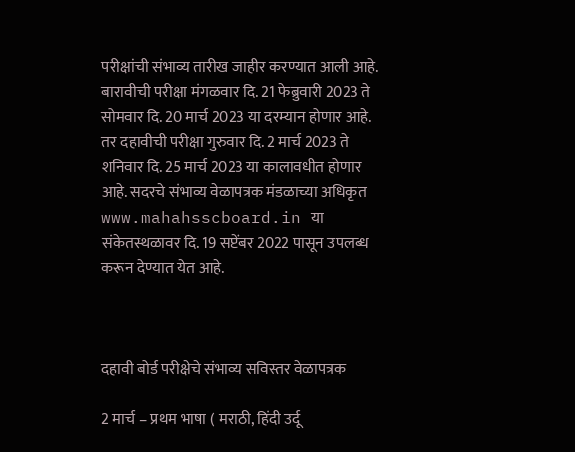परीक्षांची संभाव्य तारीख जाहीर करण्यात आली आहे. बारावीची परीक्षा मंगळवार दि. 21 फेब्रुवारी 2023 ते सोमवार दि. 20 मार्च 2023 या दरम्यान होणार आहे. तर दहावीची परीक्षा गुरुवार दि. 2 मार्च 2023 ते शनिवार दि. 25 मार्च 2023 या कालावधीत होणार आहे. सदरचे संभाव्य वेळापत्रक मंडळाच्या अधिकृत www.mahahsscboard.in या संकेतस्थळावर दि. 19 सप्टेंबर 2022 पासून उपलब्ध करून देण्यात येत आहे.



दहावी बोर्ड परीक्षेचे संभाव्य सविस्तर वेळापत्रक

2 मार्च – प्रथम भाषा ( मराठी, हिंदी उर्दू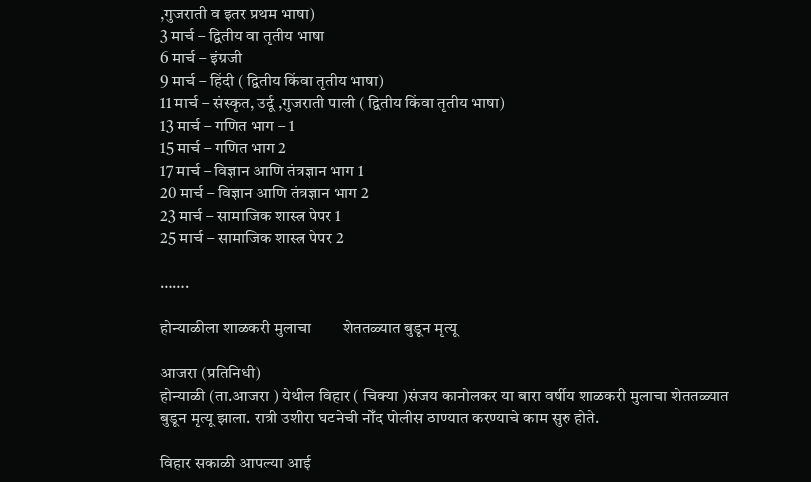,गुजराती व इतर प्रथम भाषा)
3 मार्च – द्वितीय वा तृतीय भाषा
6 मार्च – इंग्रजी
9 मार्च – हिंदी ( द्वितीय किंवा तृतीय भाषा)
11 मार्च – संस्कृत, उर्दू ,गुजराती पाली ( द्वितीय किंवा तृतीय भाषा)
13 मार्च – गणित भाग – 1
15 मार्च – गणित भाग 2
17 मार्च – विज्ञान आणि तंत्रज्ञान भाग 1
20 मार्च – विज्ञान आणि तंत्रज्ञान भाग 2
23 मार्च – सामाजिक शास्त्र पेपर 1
25 मार्च – सामाजिक शास्त्र पेपर 2

…….

होन्याळीला शाळकरी मुलाचा        शेततळ्यात बुडून मृत्यू

आजरा (प्रतिनिधी)
होन्याळी (ता.आजरा ) येथील विहार ( चिक्या )संजय कानोलकर या बारा वर्षीय शाळकरी मुलाचा शेततळ्यात बुडून मृत्यू झाला. रात्री उशीरा घटनेची नोँद पोलीस ठाण्यात करण्याचे काम सुरु होते.

विहार सकाळी आपल्या आई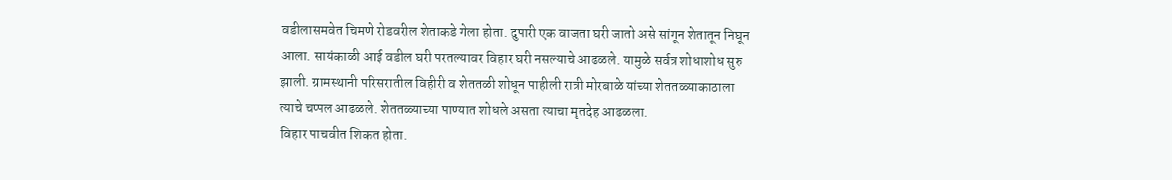वडीलासमवेत चिमणे रोडवरील शेताकडे गेला होता. दुपारी एक वाजता घरी जातो असे सांगून शेतातून निघून आला. सायंकाळी आई वडील घरी परतल्यावर विहार घरी नसल्याचे आढळले. यामुळे सर्वत्र शोधाशोध सुरु झाली. ग्रामस्थानी परिसरातील विहीरी व शेततळी शोधून पाहीली रात्री मोरबाळे यांच्या शेततळ्याकाठाला त्याचे चप्पल आढळले. शेततळ्याच्या पाण्यात शोधले असता त्याचा मृतदेह आढळला.
विहार पाचवीत शिकत होता.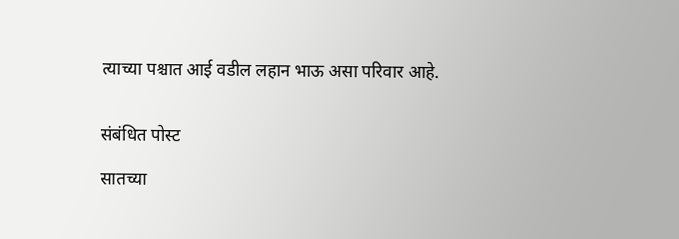त्याच्या पश्चात आई वडील लहान भाऊ असा परिवार आहे.


संबंधित पोस्ट

सातच्या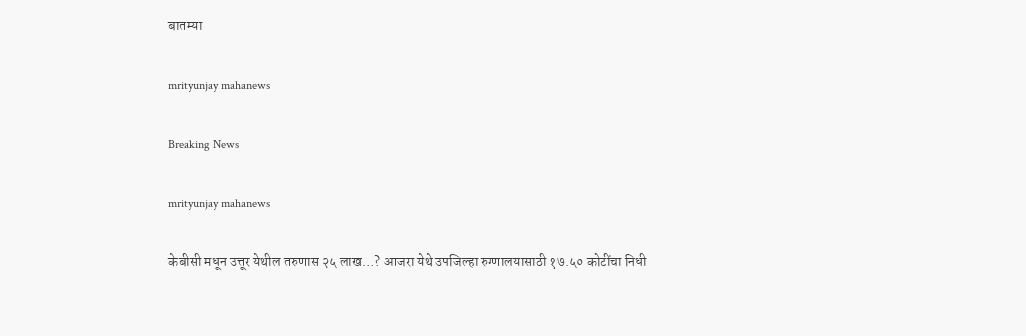बातम्या

mrityunjay mahanews

Breaking News

mrityunjay mahanews

केबीसी मधून उत्तूर येथील तरुणास २५ लाख…? आजरा येथे उपजिल्हा रुग्णालयासाठी १७.५० कोटींचा निधी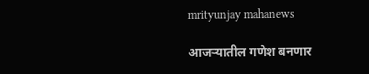mrityunjay mahanews

आजऱ्यातील गणेश बनणार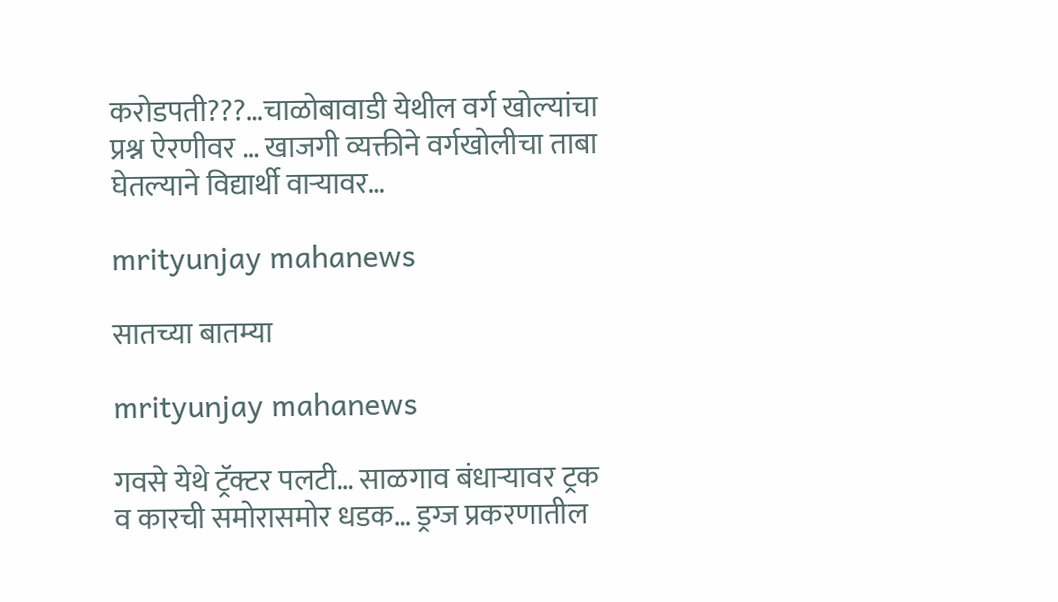करोडपती???…चाळोबावाडी येथील वर्ग खोल्यांचा प्रश्न ऐरणीवर … खाजगी व्यक्तीने वर्गखोलीचा ताबा घेतल्याने विद्यार्थी वाऱ्यावर…

mrityunjay mahanews

सातच्या बातम्या

mrityunjay mahanews

गवसे येथे ट्रॅक्टर पलटी… साळगाव बंधार्‍यावर ट्रक व कारची समोरासमोर धडक… ड्रग्ज प्रकरणातील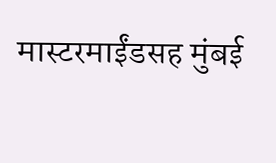मास्टरमाईंडसह मुंबई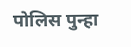पोलिस पुन्हा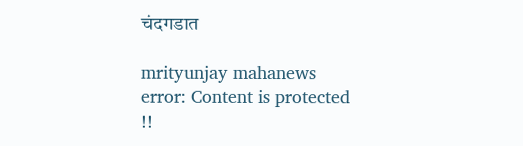चंदगडात

mrityunjay mahanews
error: Content is protected !!